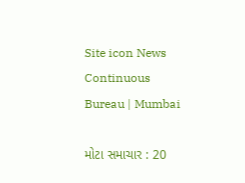Site icon News Continuous Bureau | Mumbai

મોટા સમાચાર : 20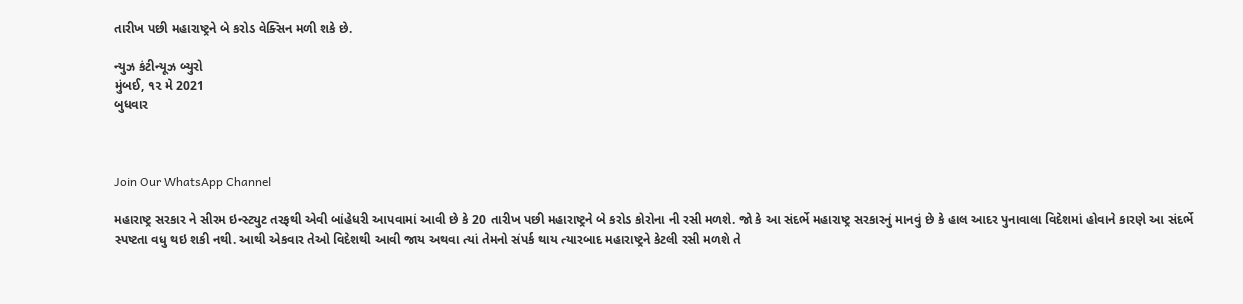તારીખ પછી મહારાષ્ટ્રને બે કરોડ વેક્સિન મળી શકે છે.

ન્યુઝ કંટીન્યૂઝ બ્યુરો
મુંબઈ, ૧૨ મે 2021
બુધવાર



Join Our WhatsApp Channel

મહારાષ્ટ્ર સરકાર ને સીરમ ઇન્સ્ટ્યુટ તરફથી એવી બાંહેધરી આપવામાં આવી છે કે 20 તારીખ પછી મહારાષ્ટ્રને બે કરોડ કોરોના ની રસી મળશે. જો કે આ સંદર્ભે મહારાષ્ટ્ર સરકારનું માનવું છે કે હાલ આદર પુનાવાલા વિદેશમાં હોવાને કારણે આ સંદર્ભે સ્પષ્ટતા વધુ થઇ શકી નથી. આથી એકવાર તેઓ વિદેશથી આવી જાય અથવા ત્યાં તેમનો સંપર્ક થાય ત્યારબાદ મહારાષ્ટ્રને કેટલી રસી મળશે તે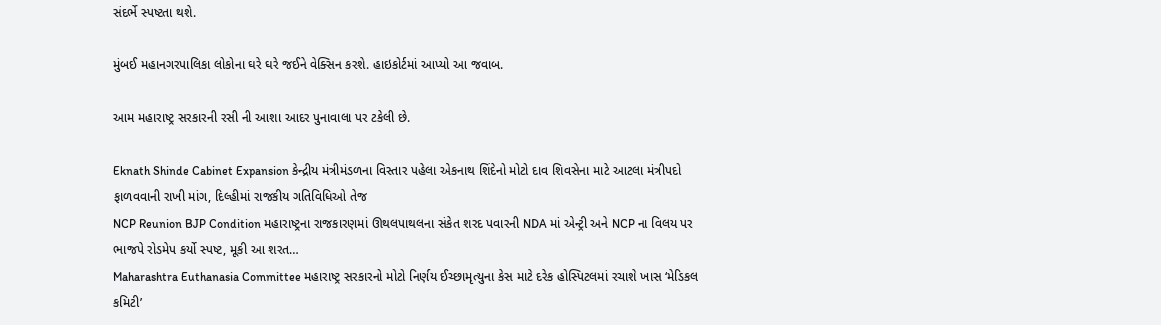સંદર્ભે સ્પષ્ટતા થશે.

મુંબઈ મહાનગરપાલિકા લોકોના ઘરે ઘરે જઈને વેક્સિન કરશે. હાઇકોર્ટમાં આપ્યો આ જવાબ.

આમ મહારાષ્ટ્ર સરકારની રસી ની આશા આદર પુનાવાલા પર ટકેલી છે.

Eknath Shinde Cabinet Expansion કેન્દ્રીય મંત્રીમંડળના વિસ્તાર પહેલા એકનાથ શિંદેનો મોટો દાવ શિવસેના માટે આટલા મંત્રીપદો ફાળવવાની રાખી માંગ, દિલ્હીમાં રાજકીય ગતિવિધિઓ તેજ
NCP Reunion BJP Condition મહારાષ્ટ્રના રાજકારણમાં ઊથલપાથલના સંકેત શરદ પવારની NDA માં એન્ટ્રી અને NCP ના વિલય પર ભાજપે રોડમેપ કર્યો સ્પષ્ટ, મૂકી આ શરત…
Maharashtra Euthanasia Committee મહારાષ્ટ્ર સરકારનો મોટો નિર્ણય ઈચ્છામૃત્યુના કેસ માટે દરેક હોસ્પિટલમાં રચાશે ખાસ ‘મેડિકલ કમિટી’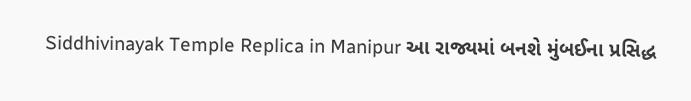Siddhivinayak Temple Replica in Manipur આ રાજ્યમાં બનશે મુંબઈના પ્રસિદ્ધ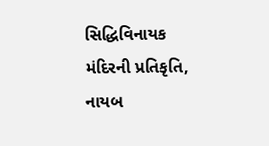સિદ્ધિવિનાયક મંદિરની પ્રતિકૃતિ, નાયબ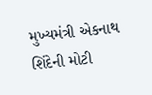મુખ્યમંત્રી એકનાથ શિંદેની મોટી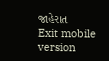જાહેરાત
Exit mobile version